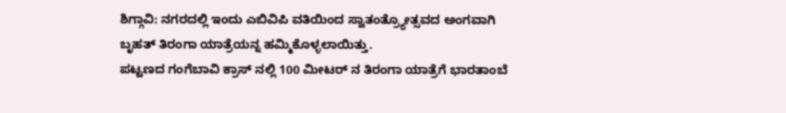ಶಿಗ್ಗಾವಿ: ನಗರದಲ್ಲಿ ಇಂದು ಎಬಿವಿಪಿ ವತಿಯಿಂದ ಸ್ವಾತಂತ್ರ್ಯೋತ್ಸವದ ಅಂಗವಾಗಿ ಬೃಹತ್ ತಿರಂಗಾ ಯಾತ್ರೆಯನ್ನ ಹಮ್ಮಿಕೊಳ್ಳಲಾಯಿತ್ತು.
ಪಟ್ಟಣದ ಗಂಗೆಬಾವಿ ಕ್ರಾಸ್ ನಲ್ಲಿ 100 ಮೀಟರ್ ನ ತಿರಂಗಾ ಯಾತ್ರೆಗೆ ಭಾರತಾಂಬೆ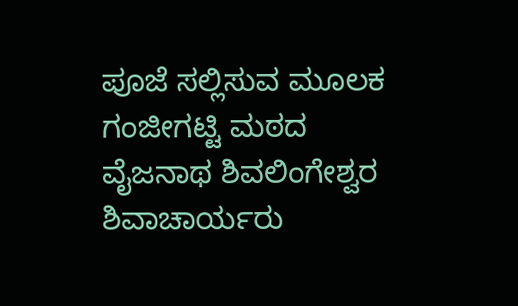ಪೂಜೆ ಸಲ್ಲಿಸುವ ಮೂಲಕ ಗಂಜೀಗಟ್ಟಿ ಮಠದ ವೈಜನಾಥ ಶಿವಲಿಂಗೇಶ್ವರ ಶಿವಾಚಾರ್ಯರು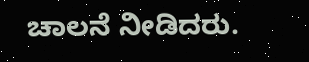ಚಾಲನೆ ನೀಡಿದರು.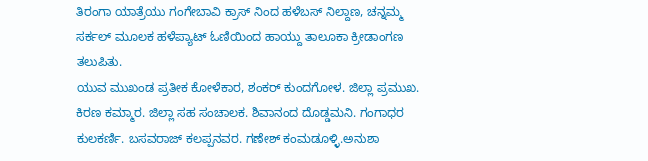ತಿರಂಗಾ ಯಾತ್ರೆಯು ಗಂಗೇಬಾವಿ ಕ್ರಾಸ್ ನಿಂದ ಹಳೆಬಸ್ ನಿಲ್ದಾಣ, ಚನ್ನಮ್ಮ ಸರ್ಕಲ್ ಮೂಲಕ ಹಳೆಪ್ಯಾಟ್ ಓಣಿಯಿಂದ ಹಾಯ್ದು ತಾಲೂಕಾ ಕ್ರೀಡಾಂಗಣ ತಲುಪಿತು.
ಯುವ ಮುಖಂಡ ಪ್ರತೀಕ ಕೋಳೆಕಾರ, ಶಂಕರ್ ಕುಂದಗೋಳ. ಜಿಲ್ಲಾ ಪ್ರಮುಖ. ಕಿರಣ ಕಮ್ಮಾರ. ಜಿಲ್ಲಾ ಸಹ ಸಂಚಾಲಕ. ಶಿವಾನಂದ ದೊಡ್ಡಮನಿ. ಗಂಗಾಧರ ಕುಲಕರ್ಣಿ. ಬಸವರಾಜ್ ಕಲಪ್ಪನವರ. ಗಣೇಶ್ ಕಂಮಡೂಳ್ಳಿ.ಅನುಶಾ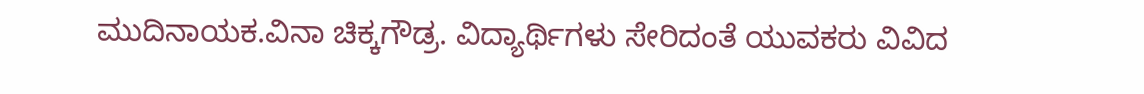ಮುದಿನಾಯಕ.ವಿನಾ ಚಿಕ್ಕಗೌಡ್ರ. ವಿದ್ಯಾರ್ಥಿಗಳು ಸೇರಿದಂತೆ ಯುವಕರು ವಿವಿದ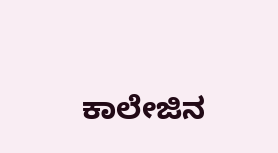ಕಾಲೇಜಿನ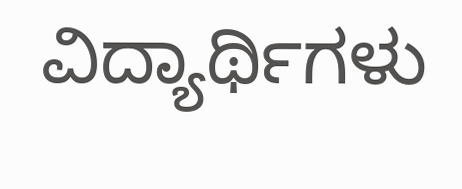ವಿದ್ಯಾರ್ಥಿಗಳು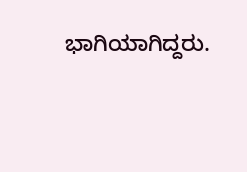ಭಾಗಿಯಾಗಿದ್ದರು.